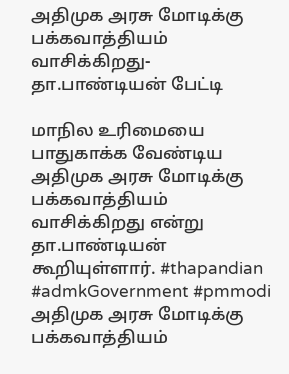அதிமுக அரசு மோடிக்கு பக்கவாத்தியம் வாசிக்கிறது- தா.பாண்டியன் பேட்டி

மாநில உரிமையை பாதுகாக்க வேண்டிய அதிமுக அரசு மோடிக்கு பக்கவாத்தியம் வாசிக்கிறது என்று தா.பாண்டியன் கூறியுள்ளார். #thapandian #admkGovernment #pmmodi
அதிமுக அரசு மோடிக்கு பக்கவாத்தியம்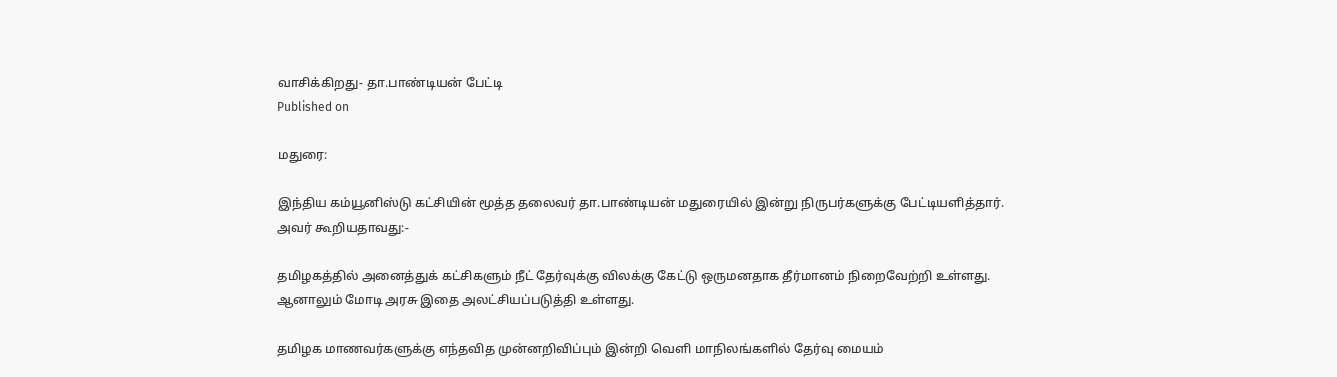வாசிக்கிறது- தா.பாண்டியன் பேட்டி
Published on

மதுரை:

இந்திய கம்யூனிஸ்டு கட்சியின் மூத்த தலைவர் தா.பாண்டியன் மதுரையில் இன்று நிருபர்களுக்கு பேட்டியளித்தார். அவர் கூறியதாவது:-

தமிழகத்தில் அனைத்துக் கட்சிகளும் நீட் தேர்வுக்கு விலக்கு கேட்டு ஒருமனதாக தீர்மானம் நிறைவேற்றி உள்ளது. ஆனாலும் மோடி அரசு இதை அலட்சியப்படுத்தி உள்ளது.

தமிழக மாணவர்களுக்கு எந்தவித முன்னறிவிப்பும் இன்றி வெளி மாநிலங்களில் தேர்வு மையம்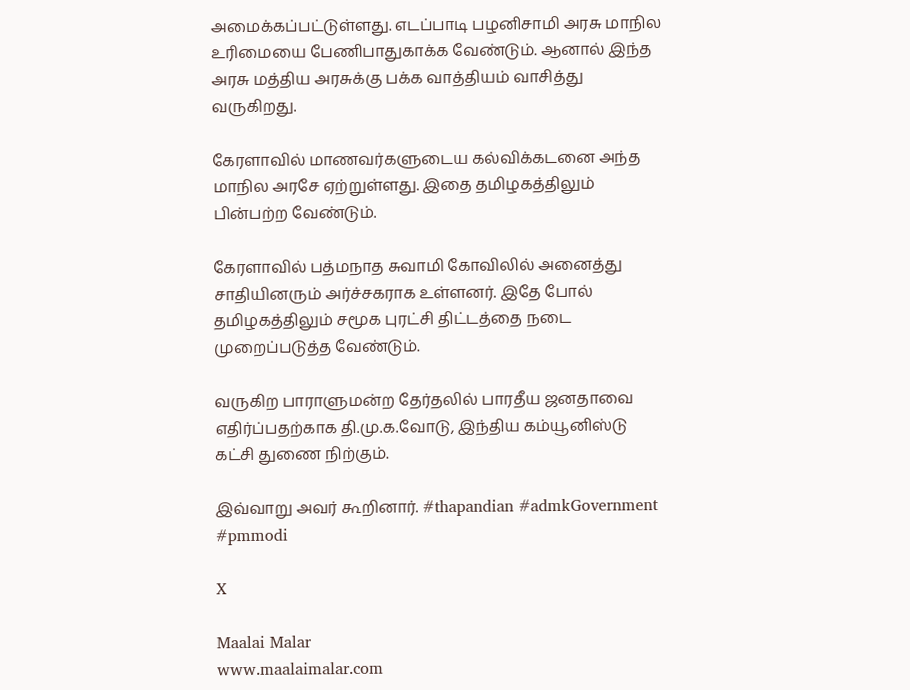அமைக்கப்பட்டுள்ளது. எடப்பாடி பழனிசாமி அரசு மாநில உரிமையை பேணிபாதுகாக்க வேண்டும். ஆனால் இந்த அரசு மத்திய அரசுக்கு பக்க வாத்தியம் வாசித்து வருகிறது.

கேரளாவில் மாணவர்களுடைய கல்விக்கடனை அந்த மாநில அரசே ஏற்றுள்ளது. இதை தமிழகத்திலும் பின்பற்ற வேண்டும்.

கேரளாவில் பத்மநாத சுவாமி கோவிலில் அனைத்து சாதியினரும் அர்ச்சகராக உள்ளனர். இதே போல் தமிழகத்திலும் சமூக புரட்சி திட்டத்தை நடை முறைப்படுத்த வேண்டும்.

வருகிற பாராளுமன்ற தேர்தலில் பாரதீய ஜனதாவை எதிர்ப்பதற்காக தி.மு.க.வோடு, இந்திய கம்யூனிஸ்டு கட்சி துணை நிற்கும்.

இவ்வாறு அவர் கூறினார். #thapandian #admkGovernment #pmmodi

X

Maalai Malar
www.maalaimalar.com